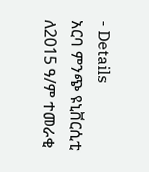- Details
አርባ ምንጭ ዩኒቨርሲቲ ለ2015 ዓ/ም ተመራቂ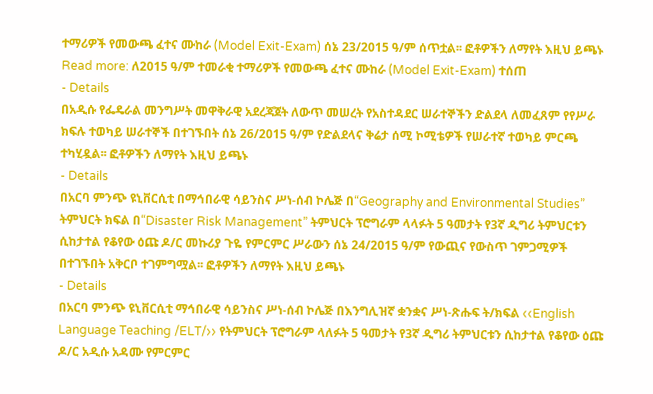ተማሪዎች የመውጫ ፈተና ሙከራ (Model Exit-Exam) ሰኔ 23/2015 ዓ/ም ሰጥቷል፡፡ ፎቶዎችን ለማየት እዚህ ይጫኑ
Read more: ለ2015 ዓ/ም ተመራቂ ተማሪዎች የመውጫ ፈተና ሙከራ (Model Exit-Exam) ተሰጠ
- Details
በአዲሱ የፌዴራል መንግሥት መዋቅራዊ አደረጃጀት ለውጥ መሠረት የአስተዳደር ሠራተኞችን ድልደላ ለመፈጸም የየሥራ ክፍሉ ተወካይ ሠራተኞች በተገኙበት ሰኔ 26/2015 ዓ/ም የድልደላና ቅሬታ ሰሚ ኮሚቴዎች የሠራተኛ ተወካይ ምርጫ ተካሂዷል፡፡ ፎቶዎችን ለማየት እዚህ ይጫኑ
- Details
በአርባ ምንጭ ዩኒቨርሲቲ በማኅበራዊ ሳይንስና ሥነ-ሰብ ኮሌጅ በ“Geography and Environmental Studies” ትምህርት ክፍል በ“Disaster Risk Management” ትምህርት ፕሮግራም ላላፉት 5 ዓመታት የ3ኛ ዲግሪ ትምህርቱን ሲከታተል የቆየው ዕጩ ዶ/ር መኩሪያ ጉዬ የምርምር ሥራውን ሰኔ 24/2015 ዓ/ም የውጪና የውስጥ ገምጋሚዎች በተገኙበት አቅርቦ ተገምግሟል፡፡ ፎቶዎችን ለማየት እዚህ ይጫኑ
- Details
በአርባ ምንጭ ዩኒቨርሲቲ ማኅበራዊ ሳይንስና ሥነ-ሰብ ኮሌጅ በእንግሊዝኛ ቋንቋና ሥነ-ጽሑፍ ት/ክፍል ‹‹English Language Teaching /ELT/›› የትምህርት ፕሮግራም ላለፉት 5 ዓመታት የ3ኛ ዲግሪ ትምህርቱን ሲከታተል የቆየው ዕጩ ዶ/ር አዲሱ አዳሙ የምርምር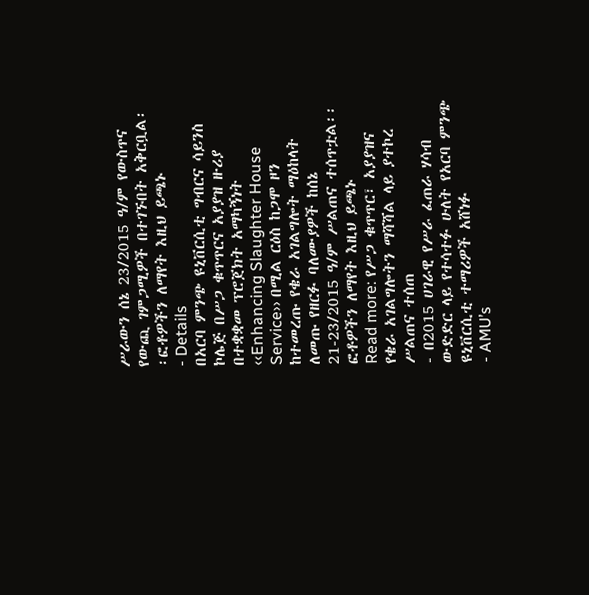ሥራውን ሰኔ 23/2015 ዓ/ም የውስጥና የውጪ ገምጋሚዎች በተገኙበት አቅርቧል፡፡ፎቶዎችን ለማየት እዚህ ይጫኑ
- Details
በአርባ ምንጭ ዩኒቨርሲቲ ግብርና ሳይንስ ኮሌጅ በሥጋ ቁጥጥርና አያያዝ ዙሪያ በተቋቋመ ፕሮጀክት አማካኝነት ‹‹Enhancing Slaughter House Service›› በሚል ርዕስ ከጋሞ ዞን ከተመረጡ የቄራ አገልግሎት ማዕከላት ለመጡ የዘርፉ ባለሙያዎች ከሰኔ 21-23/2015 ዓ/ም ሥልጠና ተሰጥቷል፡፡ ፎቶዎችን ለማየት እዚህ ይጫኑ
Read more: የሥጋ ቁጥጥር፣ አያያዝና የቄራ አገልግሎትን ማሻሻል ላይ ያተኮረ ሥልጠና ተሰጠ
- በ2015 ሀገራዊ የሥራ ፈጠራ ሃሳብ ውድድር ላይ የተሳተፉ ሁለት የአርባ ምንጭ ዩኒቨርሲቲ ተማሪዎች አሸነፉ
- AMU’s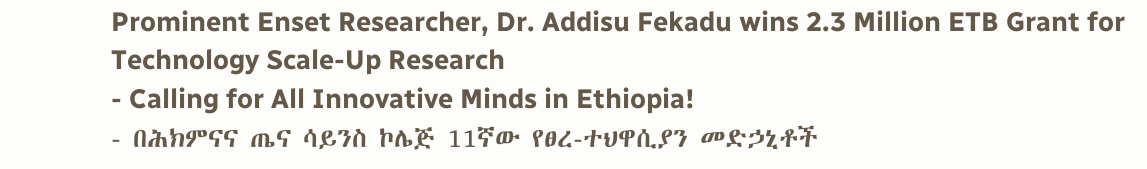Prominent Enset Researcher, Dr. Addisu Fekadu wins 2.3 Million ETB Grant for Technology Scale-Up Research
- Calling for All Innovative Minds in Ethiopia!
- በሕክምናና ጤና ሳይንስ ኮሌጅ 11ኛው የፀረ-ተህዋሲያን መድኃኒቶች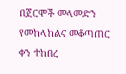በጀርሞች መላመድን የመከላከልና መቆጣጠር ቀን ተከበረ